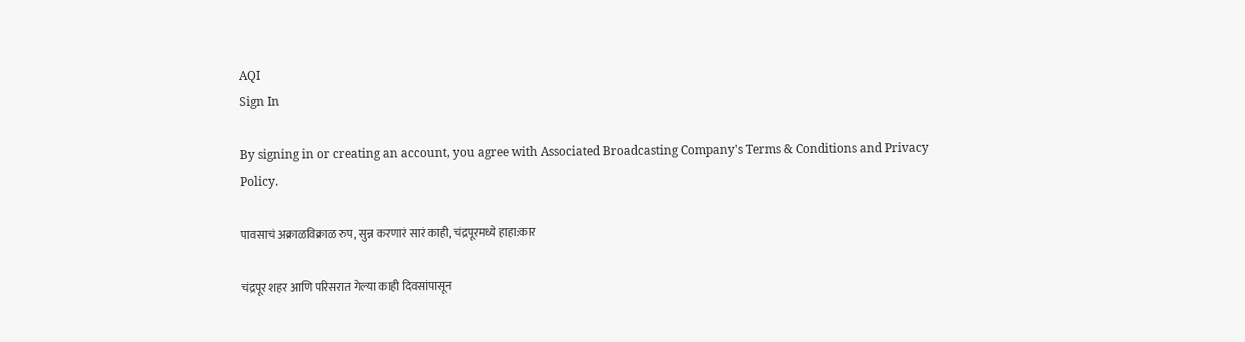AQI
Sign In

By signing in or creating an account, you agree with Associated Broadcasting Company's Terms & Conditions and Privacy Policy.

पावसाचं अक्राळविक्राळ रुप, सुन्न करणारं सारं काही, चंद्रपूरमध्ये हाहा:कार

चंद्रपूर शहर आणि परिसरात गेल्या काही दिवसांपासून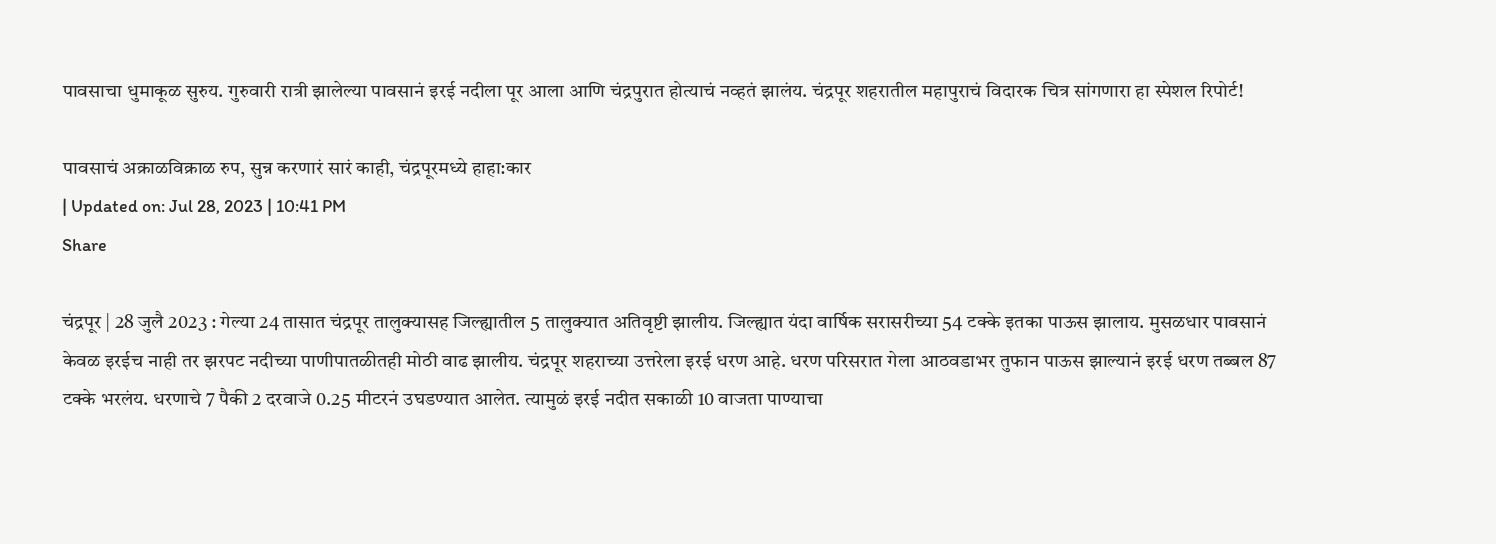पावसाचा धुमाकूळ सुरुय. गुरुवारी रात्री झालेल्या पावसानं इरई नदीला पूर आला आणि चंद्रपुरात होत्याचं नव्हतं झालंय. चंद्रपूर शहरातील महापुराचं विदारक चित्र सांगणारा हा स्पेशल रिपोर्ट!

पावसाचं अक्राळविक्राळ रुप, सुन्न करणारं सारं काही, चंद्रपूरमध्ये हाहा:कार
| Updated on: Jul 28, 2023 | 10:41 PM
Share

चंद्रपूर | 28 जुलै 2023 : गेल्या 24 तासात चंद्रपूर तालुक्यासह जिल्ह्यातील 5 तालुक्यात अतिवृष्टी झालीय. जिल्ह्यात यंदा वार्षिक सरासरीच्या 54 टक्के इतका पाऊस झालाय. मुसळधार पावसानं केवळ इरईच नाही तर झरपट नदीच्या पाणीपातळीतही मोठी वाढ झालीय. चंद्रपूर शहराच्या उत्तरेला इरई धरण आहे. धरण परिसरात गेला आठवडाभर तुफान पाऊस झाल्यानं इरई धरण तब्बल 87 टक्के भरलंय. धरणाचे 7 पैकी 2 दरवाजे 0.25 मीटरनं उघडण्यात आलेत. त्यामुळं इरई नदीत सकाळी 10 वाजता पाण्याचा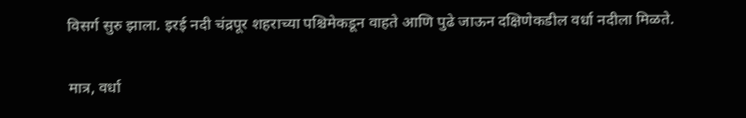विसर्ग सुरु झाला. इरई नदी चंद्रपूर शहराच्या पश्चिमेकडून वाहते आणि पुढे जाऊन दक्षिणेकडील वर्धा नदीला मिळते.

मात्र, वर्धा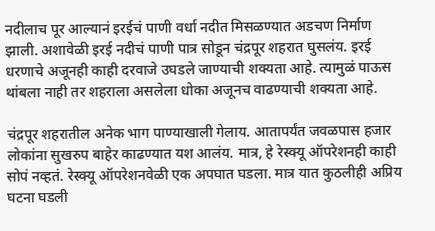नदीलाच पूर आल्यानं इरईचं पाणी वर्धा नदीत मिसळण्यात अडचण निर्माण झाली. अशावेळी इरई नदीचं पाणी पात्र सोडून चंद्रपूर शहरात घुसलंय. इरई धरणाचे अजूनही काही दरवाजे उघडले जाण्याची शक्यता आहे. त्यामुळं पाऊस थांबला नाही तर शहराला असलेला धोका अजूनच वाढण्याची शक्यता आहे.

चंद्रपूर शहरातील अनेक भाग पाण्याखाली गेलाय. आतापर्यंत जवळपास हजार लोकांना सुखरुप बाहेर काढण्यात यश आलंय. मात्र, हे रेस्क्यू ऑपरेशनही काही सोपं नव्हतं. रेस्क्यू ऑपरेशनवेळी एक अपघात घडला. मात्र यात कुठलीही अप्रिय घटना घडली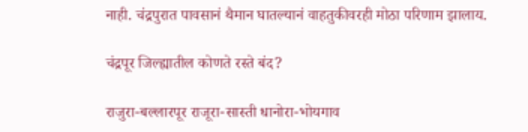नाही. चंद्रपुरात पावसानं थैमान घातल्यानं वाहतुकीवरही मोठा परिणाम झालाय.

चंद्रपूर जिल्ह्यातील कोणते रस्ते बंद?

राजुरा-बल्लारपूर राजूरा-सास्ती धानोरा-भोयगाव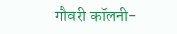गौवरी कॉलनी-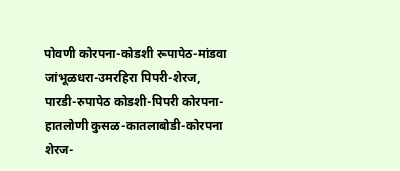पोवणी कोरपना-कोडशी रूपापेठ-मांडवा जांभूळधरा-उमरहिरा पिपरी-शेरज, पारडी-रुपापेठ कोडशी-पिपरी कोरपना-हातलोणी कुसळ-कातलाबोडी-कोरपना शेरज-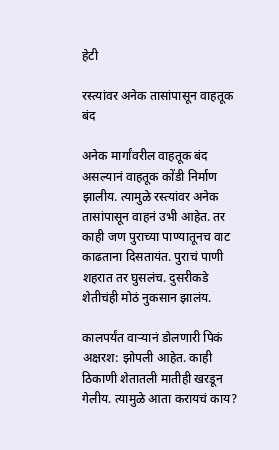हेटी

रस्त्यांवर अनेक तासांपासून वाहतूक बंद

अनेक मार्गांवरील वाहतूक बंद असल्यानं वाहतूक कोंडी निर्माण झालीय. त्यामुळे रस्त्यांवर अनेक तासांपासून वाहनं उभी आहेत. तर काही जण पुराच्या पाण्यातूनच वाट काढताना दिसतायंत. पुराचं पाणी शहरात तर घुसलंच. दुसरीकडे शेतीचंही मोठं नुकसान झालंय.

कालपर्यंत वाऱ्यानं डोलणारी पिकं अक्षरश: झोपली आहेत. काही ठिकाणी शेतातली मातीही खरडून गेलीय. त्यामुळे आता करायचं काय?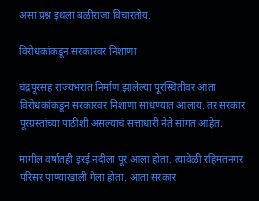असा प्रश्न इथला बळीराजा विचारतोय.

विरोधकांकडून सरकारवर निशाणा

चंद्रपूरसह राज्यभरात निर्माण झालेल्या पूरस्थितीवर आता विरोधकांकडून सरकारवर निशाणा साधण्यात आलाय. तर सरकार पूरग्रस्तांच्या पाठीशी असल्याचं सत्ताधारी नेते सांगत आहेत.

मागील वर्षातही इरई नदीला पूर आला होता. त्यावेळी रहिमतनगर परिसर पाण्याखाली गेला होता. आता सरकार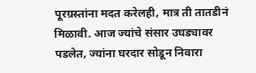पूरग्रस्तांना मदत करेलही, मात्र ती तातडीनं मिळावी. आज ज्यांचे संसार उघड्यावर पडलेत, ज्यांना घरदार सोडून निवारा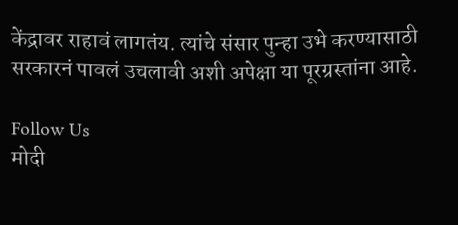केंद्रावर राहावं लागतंय. त्यांचे संसार पुन्हा उभे करण्यासाठी सरकारनं पावलं उचलावी अशी अपेक्षा या पूरग्रस्तांना आहे.

Follow Us
मोदी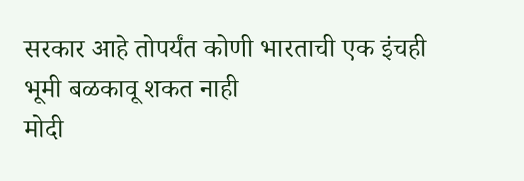सरकार आहे तोपर्यंत कोणी भारताची एक इंचही भूमी बळकावू शकत नाही
मोदी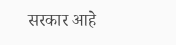सरकार आहे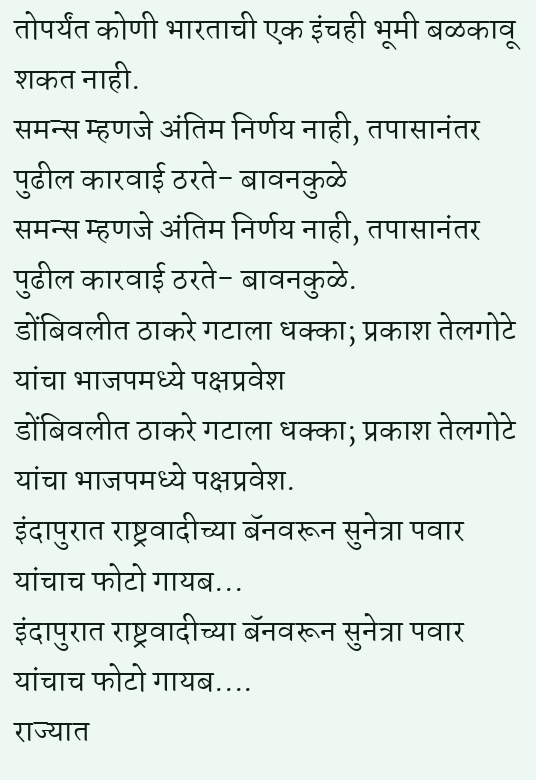तोपर्यंत कोणी भारताची एक इंचही भूमी बळकावू शकत नाही.
समन्स म्हणजे अंतिम निर्णय नाही, तपासानंतर पुढील कारवाई ठरते- बावनकुळे
समन्स म्हणजे अंतिम निर्णय नाही, तपासानंतर पुढील कारवाई ठरते- बावनकुळे.
डोंबिवलीत ठाकरे गटाला धक्का; प्रकाश तेलगोटे यांचा भाजपमध्ये पक्षप्रवेश
डोंबिवलीत ठाकरे गटाला धक्का; प्रकाश तेलगोटे यांचा भाजपमध्ये पक्षप्रवेश.
इंदापुरात राष्ट्रवादीच्या बॅनवरून सुनेत्रा पवार यांचाच फोटो गायब...
इंदापुरात राष्ट्रवादीच्या बॅनवरून सुनेत्रा पवार यांचाच फोटो गायब....
राज्यात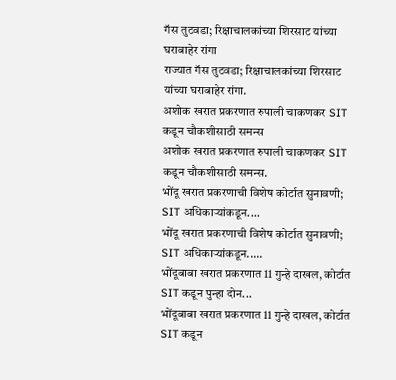गॅस तुटवडा; रिक्षाचालकांच्या शिरसाट यांच्या घराबाहेर रांगा
राज्यात गॅस तुटवडा; रिक्षाचालकांच्या शिरसाट यांच्या घराबाहेर रांगा.
अशोक खरात प्रकरणात रुपाली चाकणकर SIT कडून चौकशीसाठी समन्स
अशोक खरात प्रकरणात रुपाली चाकणकर SIT कडून चौकशीसाठी समन्स.
भोंदू खरात प्रकरणाची विशेष कोर्टात सुनावणी; SIT अधिकाऱ्यांकडून....
भोंदू खरात प्रकरणाची विशेष कोर्टात सुनावणी; SIT अधिकाऱ्यांकडून.....
भोंदूबाबा खरात प्रकरणात 11 गुन्हे दाखल, कोर्टात SIT कडून पुन्हा दोन...
भोंदूबाबा खरात प्रकरणात 11 गुन्हे दाखल, कोर्टात SIT कडून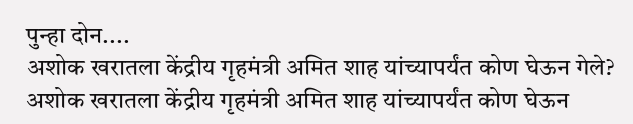पुन्हा दोन....
अशोक खरातला केंद्रीय गृहमंत्री अमित शाह यांच्यापर्यंत कोण घेऊन गेले?
अशोक खरातला केंद्रीय गृहमंत्री अमित शाह यांच्यापर्यंत कोण घेऊन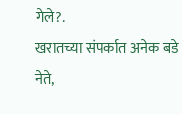गेले?.
खरातच्या संपर्कात अनेक बडे नेते,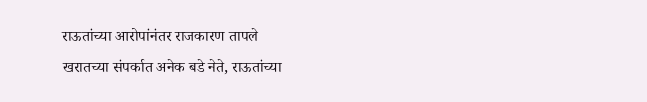राऊतांच्या आरोपांनंतर राजकारण तापले
खरातच्या संपर्कात अनेक बडे नेते, राऊतांच्या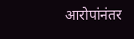आरोपांनंतर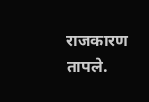राजकारण तापले.